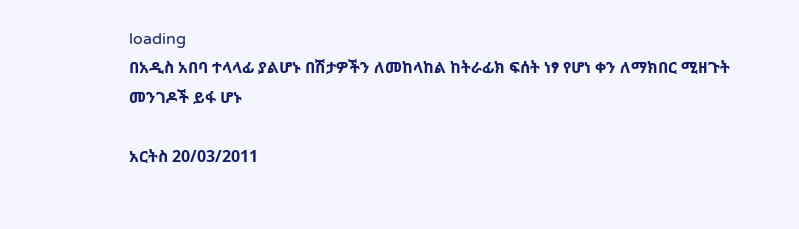loading
በአዲስ አበባ ተላላፊ ያልሆኑ በሽታዎችን ለመከላከል ከትራፊክ ፍሰት ነፃ የሆነ ቀን ለማክበር ሚዘጉት መንገዶች ይፋ ሆኑ

አርትስ 20/03/2011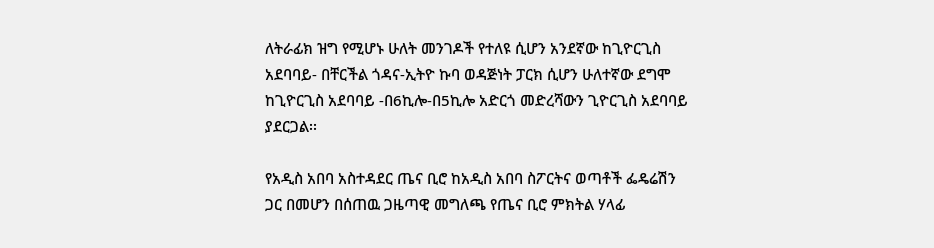ለትራፊክ ዝግ የሚሆኑ ሁለት መንገዶች የተለዩ ሲሆን አንደኛው ከጊዮርጊስ አደባባይ- በቸርችል ጎዳና-ኢትዮ ኩባ ወዳጅነት ፓርክ ሲሆን ሁለተኛው ደግሞ ከጊዮርጊስ አደባባይ -በ6ኪሎ-በ5ኪሎ አድርጎ መድረሻውን ጊዮርጊስ አደባባይ ያደርጋል፡፡

የአዲስ አበባ አስተዳደር ጤና ቢሮ ከአዲስ አበባ ስፖርትና ወጣቶች ፌዴሬሽን ጋር በመሆን በሰጠዉ ጋዜጣዊ መግለጫ የጤና ቢሮ ምክትል ሃላፊ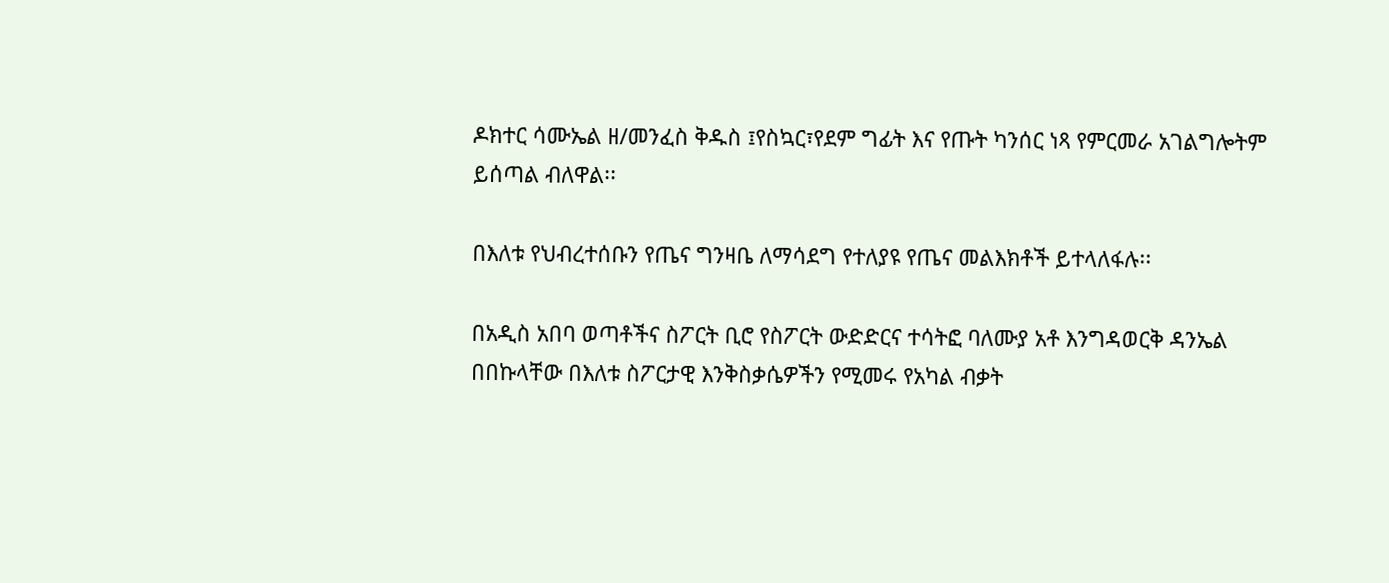ዶክተር ሳሙኤል ዘ/መንፈስ ቅዱስ ፤የስኳር፣የደም ግፊት እና የጡት ካንሰር ነጻ የምርመራ አገልግሎትም ይሰጣል ብለዋል፡፡

በእለቱ የህብረተሰቡን የጤና ግንዛቤ ለማሳደግ የተለያዩ የጤና መልእክቶች ይተላለፋሉ፡፡

በአዲስ አበባ ወጣቶችና ስፖርት ቢሮ የስፖርት ውድድርና ተሳትፎ ባለሙያ አቶ እንግዳወርቅ ዳንኤል በበኩላቸው በእለቱ ስፖርታዊ እንቅስቃሴዎችን የሚመሩ የአካል ብቃት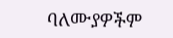ባለሙያዎችም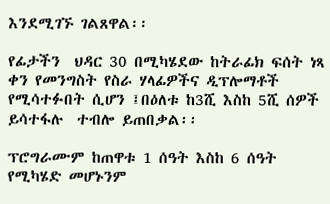እንደሚገኙ ገልጸዋል፡፡

የፊታችን  ህዳር 30 በሚካሄደው ከትራፊክ ፍሰት ነጻ ቀን የመንግስት የስራ ሃላፊዎችና ዲፕሎማቶች የሚሳተፉበት ሲሆን ፤በዕለቱ ከ3ሺ እስከ 5ሺ ሰዎች ይሳተፋሉ  ተብሎ ይጠበቃል፡፡

ፕሮግራሙም ከጠዋቱ 1 ሰዓት እስከ 6 ሰዓት የሚካሄድ መሆኑንም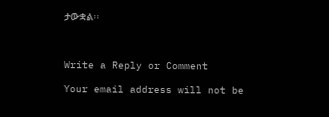ታውቋል፡፡



Write a Reply or Comment

Your email address will not be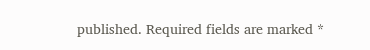published. Required fields are marked *